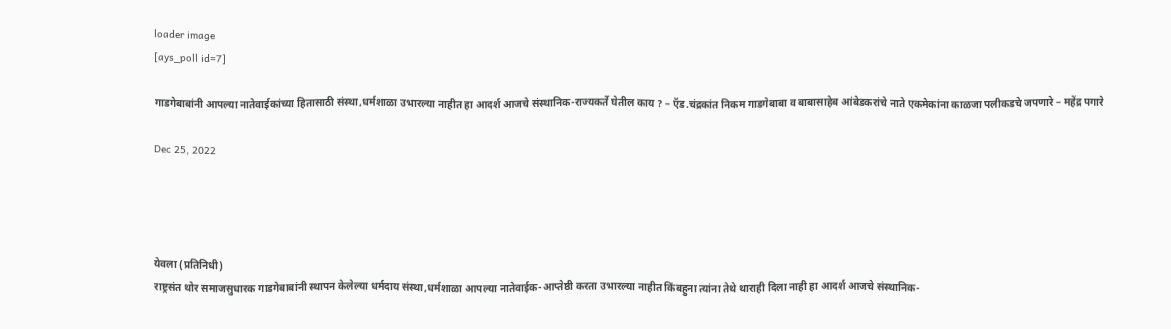loader image
[ays_poll id=7]

गाडगेबाबांनी आपल्या नातेवाईकांच्या हितासाठी संस्था,धर्मशाळा उभारल्या नाहीत हा आदर्श आजचे संस्थानिक-राज्यकर्ते घेतील काय ? – ऍड.चंद्रकांत निकम गाडगेबाबा व बाबासाहेब आंबेडकरांचे नाते एकमेकांना काळजा पलीकडचे जपणारे – महेंद्र पगारे

Dec 25, 2022




येवला (प्रतिनिधी)
राष्ट्रसंत थोर समाजसुधारक गाडगेबाबांनी स्थापन केलेल्या धर्मदाय संस्था,धर्मशाळा आपल्या नातेवाईक-आप्तेष्ठी करता उभारल्या नाहीत किंबहुना त्यांना तेथे थाराही दिला नाही हा आदर्श आजचे संस्थानिक-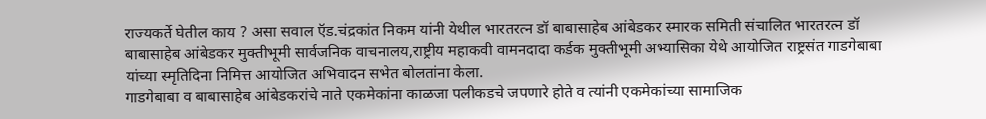राज्यकर्ते घेतील काय ? असा सवाल ऍड.चंद्रकांत निकम यांनी येथील भारतरत्न डॉ बाबासाहेब आंबेडकर स्मारक समिती संचालित भारतरत्न डॉ बाबासाहेब आंबेडकर मुक्तीभूमी सार्वजनिक वाचनालय,राष्ट्रीय महाकवी वामनदादा कर्डक मुक्तीभूमी अभ्यासिका येथे आयोजित राष्ट्रसंत गाडगेबाबा यांच्या स्मृतिदिना निमित्त आयोजित अभिवादन सभेत बोलतांना केला.
गाडगेबाबा व बाबासाहेब आंबेडकरांचे नाते एकमेकांना काळजा पलीकडचे जपणारे होते व त्यांनी एकमेकांच्या सामाजिक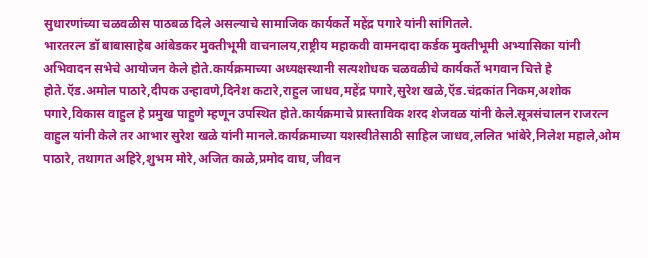सुधारणांच्या चळवळीस पाठबळ दिले असल्याचे सामाजिक कार्यकर्ते महेंद्र पगारे यांनी सांगितले.
भारतरत्न डॉ बाबासाहेब आंबेडकर मुक्तीभूमी वाचनालय,राष्ट्रीय महाकवी वामनदादा कर्डक मुक्तीभूमी अभ्यासिका यांनी अभिवादन सभेचे आयोजन केले होते.कार्यक्रमाच्या अध्यक्षस्थानी सत्यशोधक चळवळीचे कार्यकर्ते भगवान चित्ते हे होते.ऍड.अमोल पाठारे,दीपक उन्हावणे,दिनेश कटारे,राहुल जाधव,महेंद्र पगारे,सुरेश खळे,ऍड.चंद्रकांत निकम,अशोक पगारे,विकास वाहुल हे प्रमुख पाहुणे म्हणून उपस्थित होते.कार्यक्रमाचे प्रास्ताविक शरद शेजवळ यांनी केले.सूत्रसंचालन राजरत्न वाहुल यांनी केले तर आभार सुरेश खळे यांनी मानले.कार्यक्रमाच्या यशस्वीतेसाठी साहिल जाधव,ललित भांबेरे,निलेश महाले,ओम पाठारे, तथागत अहिरे,शुभम मोरे,अजित काळे,प्रमोद वाघ, जीवन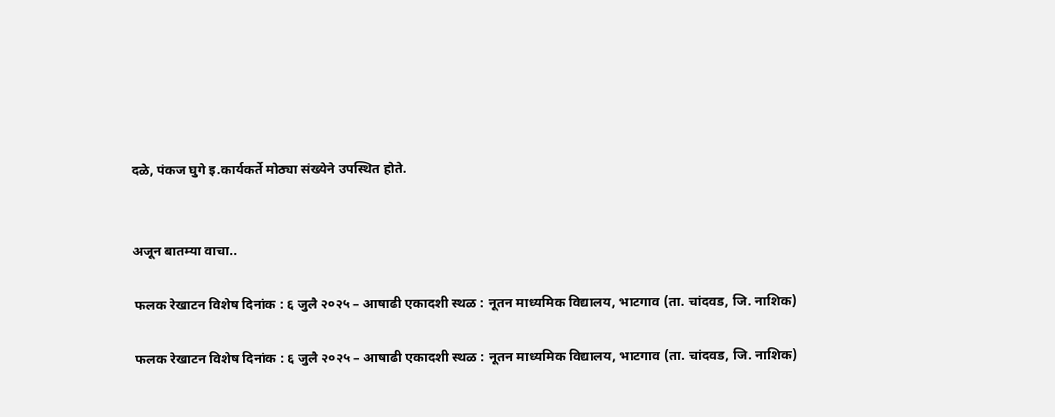दळे, पंकज घुगे इ.कार्यकर्ते मोठ्या संख्येने उपस्थित होते.


अजून बातम्या वाचा..

 फलक रेखाटन विशेष दिनांक : ६ जुलै २०२५ – आषाढी एकादशी स्थळ : नूतन माध्यमिक विद्यालय, भाटगाव (ता. चांदवड, जि. नाशिक)

 फलक रेखाटन विशेष दिनांक : ६ जुलै २०२५ – आषाढी एकादशी स्थळ : नूतन माध्यमिक विद्यालय, भाटगाव (ता. चांदवड, जि. नाशिक)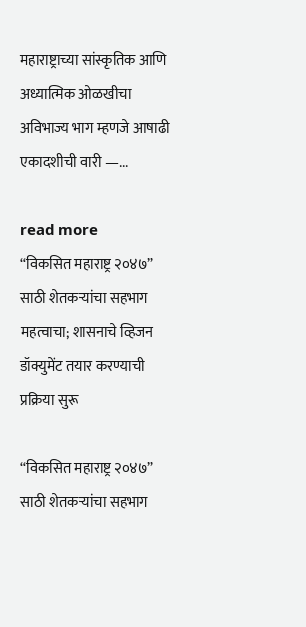महाराष्ट्राच्या सांस्कृतिक आणि अध्यात्मिक ओळखीचा अविभाज्य भाग म्हणजे आषाढी एकादशीची वारी —...

read more
“विकसित महाराष्ट्र २०४७” साठी शेतकऱ्यांचा सहभाग महत्वाचा; शासनाचे व्हिजन डॉक्युमेंट तयार करण्याची प्रक्रिया सुरू

“विकसित महाराष्ट्र २०४७” साठी शेतकऱ्यांचा सहभाग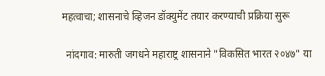महत्वाचा; शासनाचे व्हिजन डॉक्युमेंट तयार करण्याची प्रक्रिया सुरू

  नांदगाव: मारुती जगधने महाराष्ट्र शासनाने "विकसित भारत २०४७" या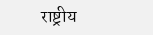राष्ट्रीय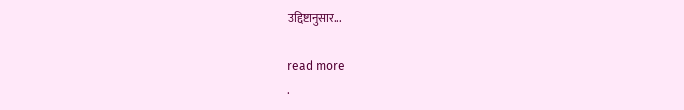उद्दिष्टानुसार...

read more
.